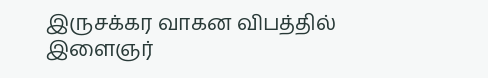இருசக்கர வாகன விபத்தில் இளைஞர்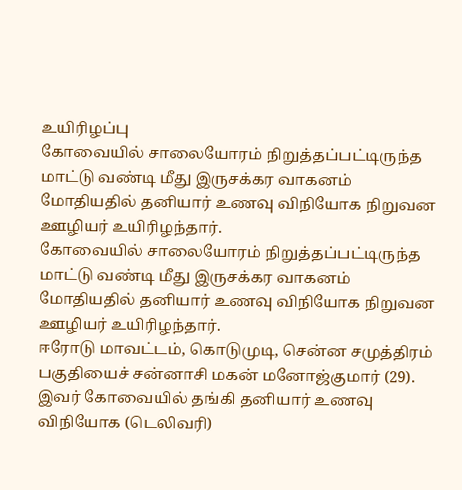உயிரிழப்பு
கோவையில் சாலையோரம் நிறுத்தப்பட்டிருந்த மாட்டு வண்டி மீது இருசக்கர வாகனம் மோதியதில் தனியார் உணவு விநியோக நிறுவன ஊழியர் உயிரிழந்தார்.
கோவையில் சாலையோரம் நிறுத்தப்பட்டிருந்த மாட்டு வண்டி மீது இருசக்கர வாகனம் மோதியதில் தனியார் உணவு விநியோக நிறுவன ஊழியர் உயிரிழந்தார்.
ஈரோடு மாவட்டம், கொடுமுடி, சென்ன சமுத்திரம் பகுதியைச் சன்னாசி மகன் மனோஜ்குமார் (29). இவர் கோவையில் தங்கி தனியார் உணவு விநியோக (டெலிவரி)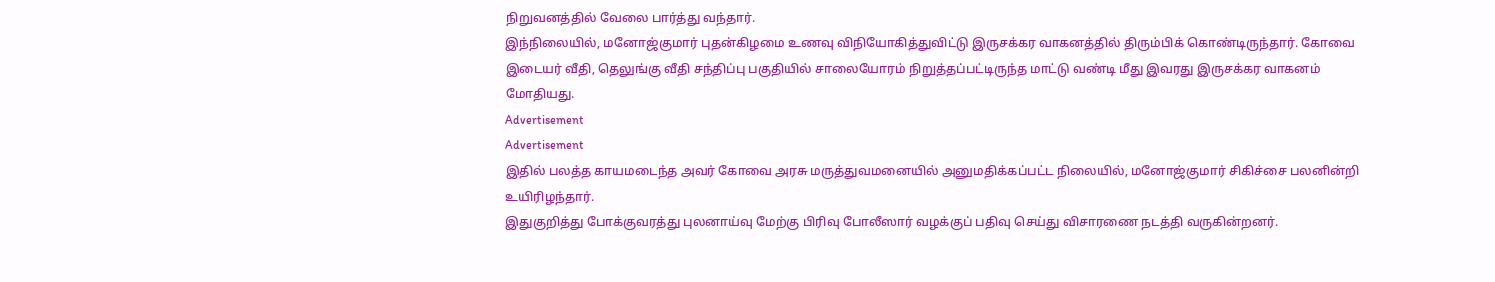நிறுவனத்தில் வேலை பார்த்து வந்தார்.
இந்நிலையில், மனோஜ்குமார் புதன்கிழமை உணவு விநியோகித்துவிட்டு இருசக்கர வாகனத்தில் திரும்பிக் கொண்டிருந்தார். கோவை இடையர் வீதி, தெலுங்கு வீதி சந்திப்பு பகுதியில் சாலையோரம் நிறுத்தப்பட்டிருந்த மாட்டு வண்டி மீது இவரது இருசக்கர வாகனம் மோதியது.
Advertisement
Advertisement
இதில் பலத்த காயமடைந்த அவர் கோவை அரசு மருத்துவமனையில் அனுமதிக்கப்பட்ட நிலையில், மனோஜ்குமார் சிகிச்சை பலனின்றி உயிரிழந்தார்.
இதுகுறித்து போக்குவரத்து புலனாய்வு மேற்கு பிரிவு போலீஸார் வழக்குப் பதிவு செய்து விசாரணை நடத்தி வருகின்றனர்.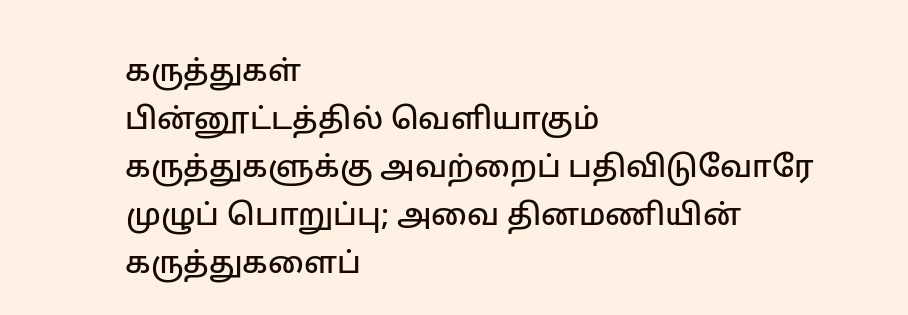கருத்துகள்
பின்னூட்டத்தில் வெளியாகும் கருத்துகளுக்கு அவற்றைப் பதிவிடுவோரே முழுப் பொறுப்பு; அவை தினமணியின் கருத்துகளைப்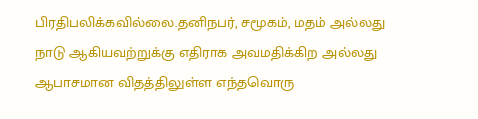பிரதிபலிக்கவில்லை.தனிநபர், சமூகம், மதம் அல்லது நாடு ஆகியவற்றுக்கு எதிராக அவமதிக்கிற அல்லது ஆபாசமான விதத்திலுள்ள எந்தவொரு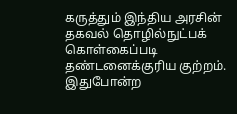கருத்தும் இந்திய அரசின் தகவல் தொழில்நுட்பக் கொள்கைப்படி தண்டனைக்குரிய குற்றம். இதுபோன்ற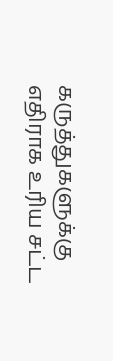கருத்துகளுக்கு எதிராக உரிய சட்ட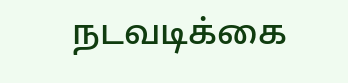நடவடிக்கை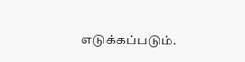எடுக்கப்படும்.